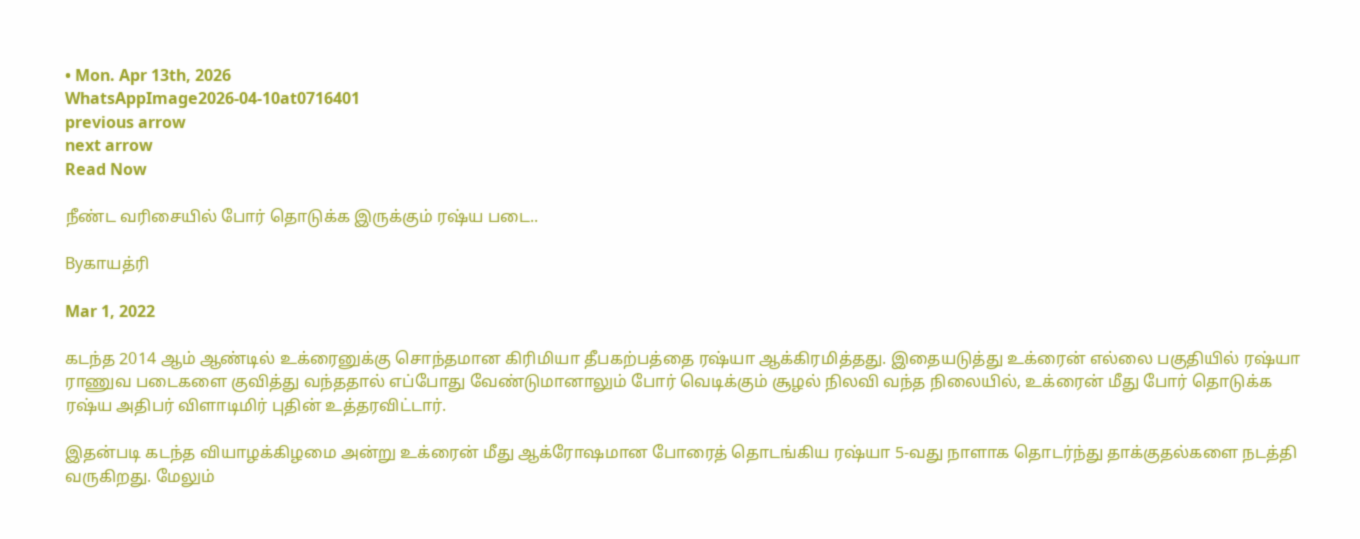• Mon. Apr 13th, 2026
WhatsAppImage2026-04-10at0716401
previous arrow
next arrow
Read Now

நீண்ட வரிசையில் போர் தொடுக்க இருக்கும் ரஷ்ய படை..

Byகாயத்ரி

Mar 1, 2022

கடந்த 2014 ஆம் ஆண்டில் உக்ரைனுக்கு சொந்தமான கிரிமியா தீபகற்பத்தை ரஷ்யா ஆக்கிரமித்தது. இதையடுத்து உக்ரைன் எல்லை பகுதியில் ரஷ்யா ராணுவ படைகளை குவித்து வந்ததால் எப்போது வேண்டுமானாலும் போர் வெடிக்கும் சூழல் நிலவி வந்த நிலையில், உக்ரைன் மீது போர் தொடுக்க ரஷ்ய அதிபர் விளாடிமிர் புதின் உத்தரவிட்டார்.

இதன்படி கடந்த வியாழக்கிழமை அன்று உக்ரைன் மீது ஆக்ரோஷமான போரைத் தொடங்கிய ரஷ்யா 5-வது நாளாக தொடர்ந்து தாக்குதல்களை நடத்தி வருகிறது. மேலும்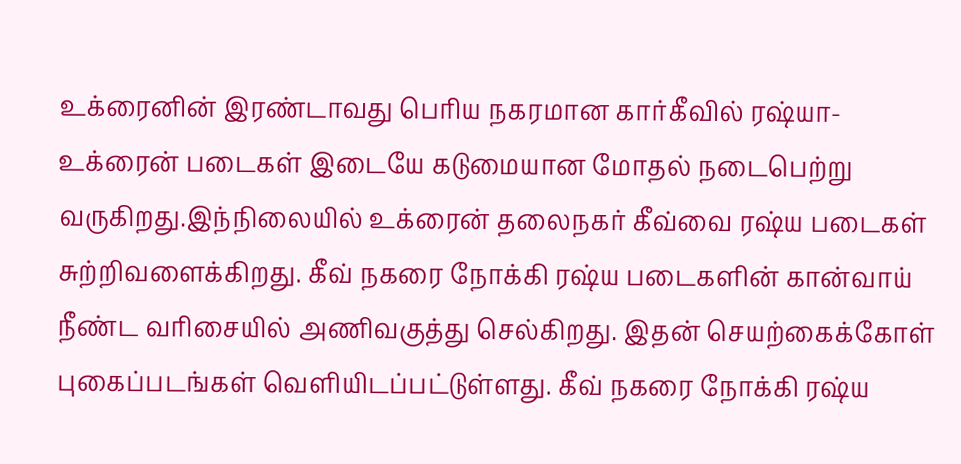உக்ரைனின் இரண்டாவது பெரிய நகரமான கார்கீவில் ரஷ்யா-உக்ரைன் படைகள் இடையே கடுமையான மோதல் நடைபெற்று வருகிறது.இந்நிலையில் உக்ரைன் தலைநகர் கீவ்வை ரஷ்ய படைகள் சுற்றிவளைக்கிறது. கீவ் நகரை நோக்கி ரஷ்ய படைகளின் கான்வாய் நீண்ட வரிசையில் அணிவகுத்து செல்கிறது. இதன் செயற்கைக்கோள் புகைப்படங்கள் வெளியிடப்பட்டுள்ளது. கீவ் நகரை நோக்கி ரஷ்ய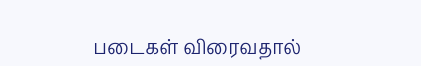படைகள் விரைவதால்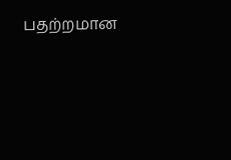பதற்றமான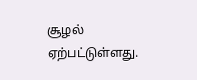சூழல் ஏற்பட்டுள்ளது.